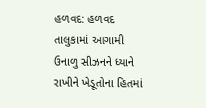હળવદ: હળવદ તાલુકામાં આગામી ઉનાળુ સીઝનને ધ્યાને રાખીને ખેડૂતોના હિતમાં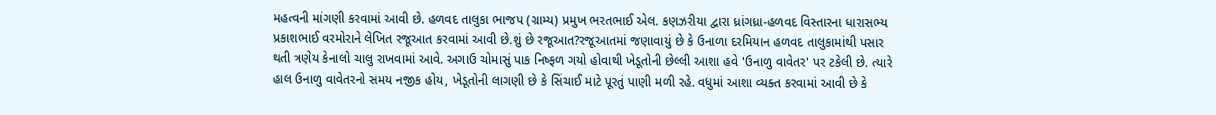મહત્વની માંગણી કરવામાં આવી છે. હળવદ તાલુકા ભાજપ (ગ્રામ્ય) પ્રમુખ ભરતભાઈ એલ. કણઝરીયા દ્વારા ધ્રાંગધ્રા-હળવદ વિસ્તારના ધારાસભ્ય પ્રકાશભાઈ વરમોરાને લેખિત રજૂઆત કરવામાં આવી છે.શું છે રજૂઆત?રજૂઆતમાં જણાવાયું છે કે ઉનાળા દરમિયાન હળવદ તાલુકામાંથી પસાર થતી ત્રણેય કેનાલો ચાલુ રાખવામાં આવે. અગાઉ ચોમાસું પાક નિષ્ફળ ગયો હોવાથી ખેડૂતોની છેલ્લી આશા હવે 'ઉનાળુ વાવેતર' પર ટકેલી છે. ત્યારે હાલ ઉનાળુ વાવેતરનો સમય નજીક હોય, ખેડૂતોની લાગણી છે કે સિંચાઈ માટે પૂરતું પાણી મળી રહે. વધુમાં આશા વ્યક્ત કરવામાં આવી છે કે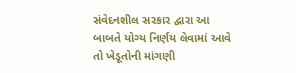સંવેદનશીલ સરકાર દ્વારા આ બાબતે યોગ્ય નિર્ણય લેવામાં આવે તો ખેડૂતોની માંગણી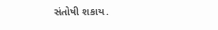સંતોષી શકાય.